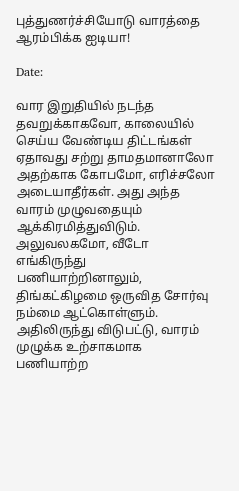புத்துணர்ச்சியோடு வாரத்தை ஆரம்பிக்க ஐடியா!

Date:

வார இறுதியில் நடந்த தவறுக்காகவோ, காலையில் செய்ய வேண்டிய திட்டங்கள் ஏதாவது சற்று தாமதமானாலோ அதற்காக கோபமோ, எரிச்சலோ அடையாதீர்கள். அது அந்த வாரம் முழுவதையும் ஆக்கிரமித்துவிடும். அலுவலகமோ, வீடோ எங்கிருந்து பணியாற்றினாலும், திங்கட்கிழமை ஒருவித சோர்வு நம்மை ஆட்கொள்ளும். அதிலிருந்து விடுபட்டு, வாரம் முழுக்க உற்சாகமாக பணியாற்ற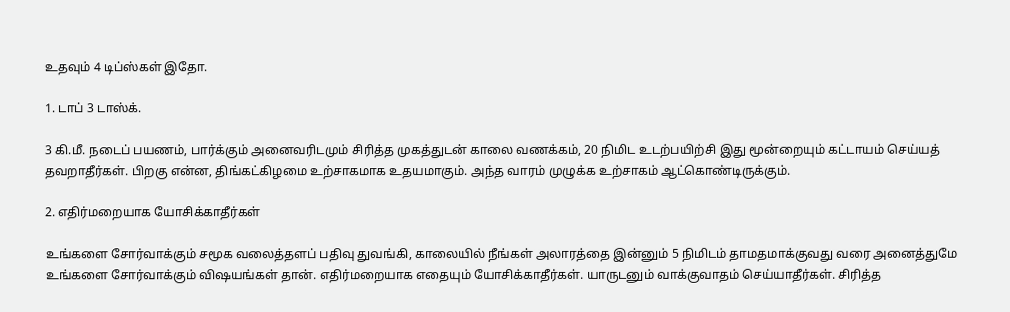உதவும் 4 டிப்ஸ்கள் இதோ.

1. டாப் 3 டாஸ்க்.

3 கி.மீ. நடைப் பயணம், பார்க்கும் அனைவரிடமும் சிரித்த முகத்துடன் காலை வணக்கம், 20 நிமிட உடற்பயிற்சி இது மூன்றையும் கட்டாயம் செய்யத் தவறாதீர்கள். பிறகு என்ன, திங்கட்கிழமை உற்சாகமாக உதயமாகும். அந்த வாரம் முழுக்க உற்சாகம் ஆட்கொண்டிருக்கும்.

2. எதிர்மறையாக யோசிக்காதீர்கள்

உங்களை சோர்வாக்கும் சமூக வலைத்தளப் பதிவு துவங்கி, காலையில் நீங்கள் அலாரத்தை இன்னும் 5 நிமிடம் தாமதமாக்குவது வரை அனைத்துமே உங்களை சோர்வாக்கும் விஷயங்கள் தான். எதிர்மறையாக எதையும் யோசிக்காதீர்கள். யாருடனும் வாக்குவாதம் செய்யாதீர்கள். சிரித்த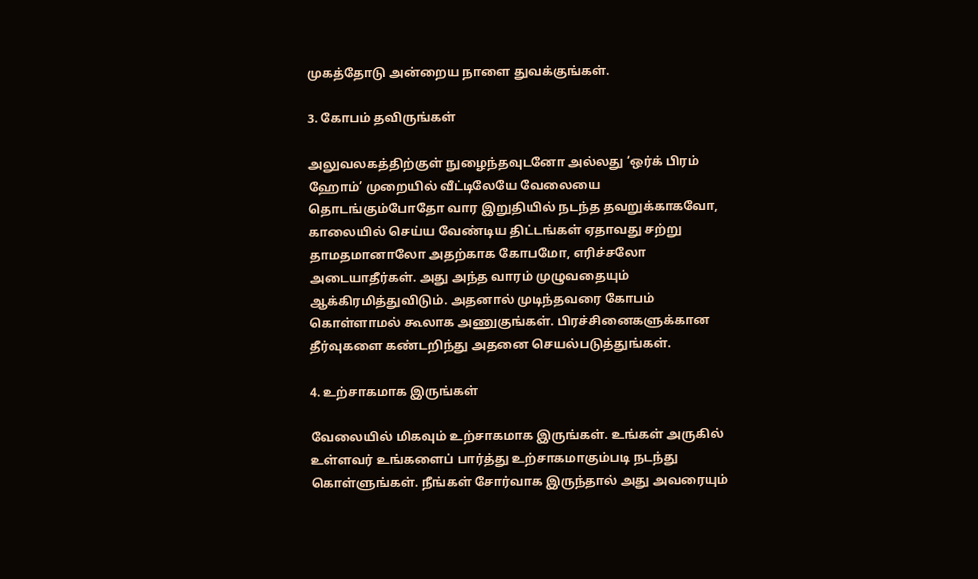முகத்தோடு அன்றைய நாளை துவக்குங்கள்.

3. கோபம் தவிருங்கள்

அலுவலகத்திற்குள் நுழைந்தவுடனோ அல்லது ‘ஒர்க் பிரம் ஹோம்’ முறையில் வீட்டிலேயே வேலையை தொடங்கும்போதோ வார இறுதியில் நடந்த தவறுக்காகவோ, காலையில் செய்ய வேண்டிய திட்டங்கள் ஏதாவது சற்று தாமதமானாலோ அதற்காக கோபமோ, எரிச்சலோ அடையாதீர்கள். அது அந்த வாரம் முழுவதையும் ஆக்கிரமித்துவிடும். அதனால் முடிந்தவரை கோபம் கொள்ளாமல் கூலாக அணுகுங்கள். பிரச்சினைகளுக்கான தீர்வுகளை கண்டறிந்து அதனை செயல்படுத்துங்கள்.

4. உற்சாகமாக இருங்கள்

வேலையில் மிகவும் உற்சாகமாக இருங்கள். உங்கள் அருகில் உள்ளவர் உங்களைப் பார்த்து உற்சாகமாகும்படி நடந்து கொள்ளுங்கள். நீங்கள் சோர்வாக இருந்தால் அது அவரையும்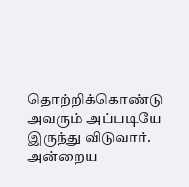தொற்றிக்கொண்டு அவரும் அப்படியே இருந்து விடுவார். அன்றைய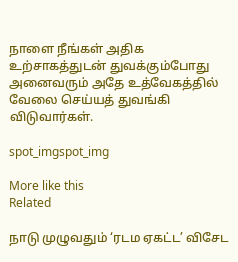நாளை நீங்கள் அதிக உற்சாகத்துடன் துவக்கும்போது அனைவரும் அதே உத்வேகத்தில் வேலை செய்யத் துவங்கி விடுவார்கள்.

spot_imgspot_img

More like this
Related

நாடு முழுவதும் ‘ரடம ஏகட்ட’ விசேட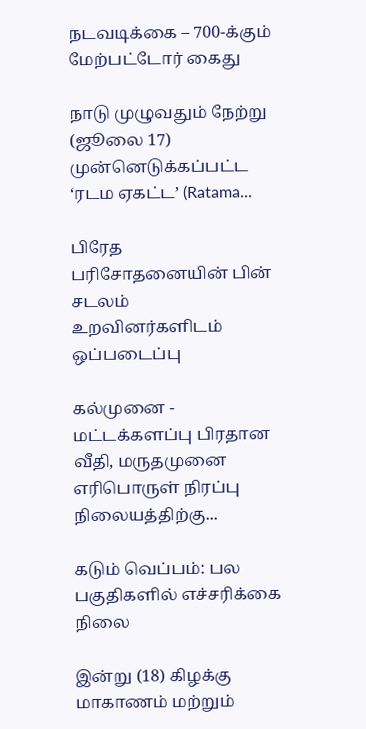நடவடிக்கை – 700-க்கும் மேற்பட்டோர் கைது

நாடு முழுவதும் நேற்று (ஜூலை 17) முன்னெடுக்கப்பட்ட ‘ரடம ஏகட்ட’ (Ratama...

பிரேத பரிசோதனையின் பின் சடலம் உறவினர்களிடம் ஒப்படைப்பு

கல்முனை - மட்டக்களப்பு பிரதான வீதி, மருதமுனை எரிபொருள் நிரப்பு நிலையத்திற்கு...

கடும் வெப்பம்: பல பகுதிகளில் எச்சரிக்கை நிலை

இன்று (18) கிழக்கு மாகாணம் மற்றும்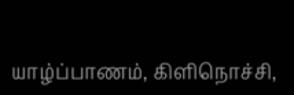யாழ்ப்பாணம், கிளிநொச்சி,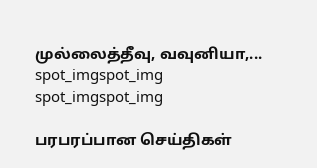முல்லைத்தீவு, வவுனியா,...
spot_imgspot_img
spot_imgspot_img

பரபரப்பான செய்திகள்